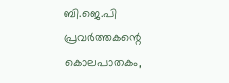ബി.ജെ.പി പ്രവർത്തകന്റെ കൊലപാതകം,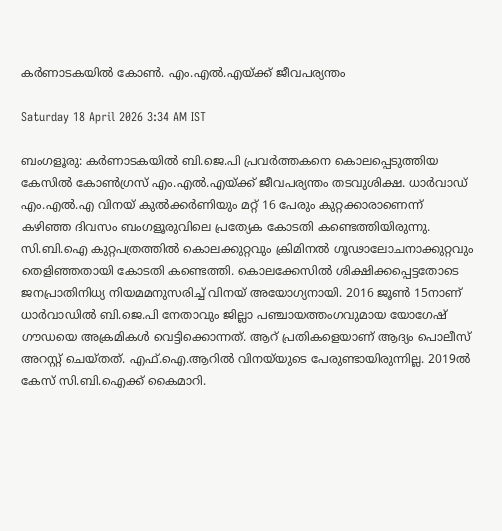കർണാടകയിൽ കോൺ. എം.എൽ.എയ്ക്ക് ജീവപര്യന്തം

Saturday 18 April 2026 3:34 AM IST

ബംഗളൂരു: കർണാടകയിൽ ബി.ജെ.പി പ്രവർത്തകനെ കൊലപ്പെടുത്തിയ കേസിൽ കോൺഗ്രസ് എം.എൽ.എയ്ക്ക് ജീവപര്യന്തം തടവുശിക്ഷ. ധാർവാഡ് എം.എൽ.എ വിനയ് കുൽക്കർണിയും മറ്റ് 16 പേരും കുറ്റക്കാരാണെന്ന് കഴിഞ്ഞ ദിവസം ബംഗളൂരുവിലെ പ്രത്യേക കോടതി കണ്ടെത്തിയിരുന്നു. സി.ബി.ഐ കുറ്റപത്രത്തിൽ കൊലക്കുറ്റവും ക്രിമിനൽ ഗൂഢാലോചനാക്കുറ്റവും തെളിഞ്ഞതായി കോടതി കണ്ടെത്തി. കൊലക്കേസിൽ ശിക്ഷിക്കപ്പെട്ടതോടെ ജനപ്രാതിനിധ്യ നിയമമനുസരിച്ച് വിനയ് അയോഗ്യനായി. 2016 ജൂൺ 15നാണ് ധാർവാഡിൽ ബി.ജെ.പി നേതാവും ജില്ലാ പഞ്ചായത്തംഗവുമായ യോഗേഷ് ഗൗഡയെ അക്രമികൾ വെട്ടിക്കൊന്നത്. ആറ് പ്രതികളെയാണ് ആദ്യം പൊലീസ് അറസ്റ്റ്‌ ചെയ്തത്. എഫ്‌.ഐ.ആറിൽ വിനയ്‌യുടെ പേരുണ്ടായിരുന്നില്ല. 2019ൽ കേസ് സി.ബി.ഐക്ക് കൈമാറി.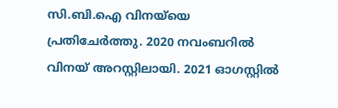സി.ബി.ഐ വിനയ്‌യെ പ്രതിചേർത്തു. 2020 നവംബറിൽ വിനയ് അറസ്റ്റിലായി. 2021 ഓഗസ്റ്റിൽ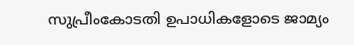സുപ്രീംകോടതി ഉപാധികളോടെ ജാമ്യം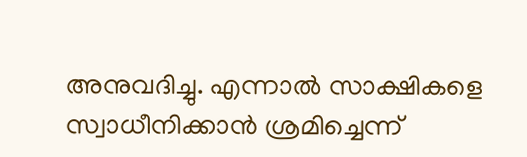അനുവദിച്ചു. എന്നാൽ സാക്ഷികളെ സ്വാധീനിക്കാൻ ശ്രമിച്ചെന്ന്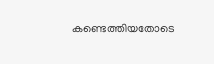കണ്ടെത്തിയതോടെ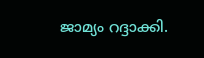ജാമ്യം റദ്ദാക്കി.